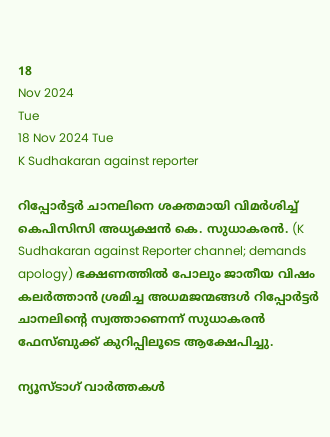18
Nov 2024
Tue
18 Nov 2024 Tue
K Sudhakaran against reporter

റിപ്പോര്‍ട്ടര്‍ ചാനലിനെ ശക്തമായി വിമര്‍ശിച്ച് കെപിസിസി അധ്യക്ഷന്‍ കെ. സുധാകരന്‍. (K Sudhakaran against Reporter channel; demands apology) ഭക്ഷണത്തില്‍ പോലും ജാതീയ വിഷം കലര്‍ത്താന്‍ ശ്രമിച്ച അധമജന്മങ്ങള്‍ റിപ്പോര്‍ട്ടര്‍ ചാനലിന്റെ സ്വത്താണെന്ന് സുധാകരന്‍ ഫേസ്ബുക്ക് കുറിപ്പിലൂടെ ആക്ഷേപിച്ചു.

ന്യൂസ്ടാഗ് വാര്‍ത്തകള്‍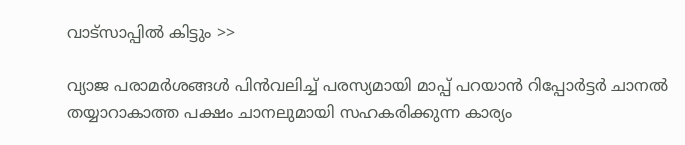വാട്‌സാപ്പില്‍ കിട്ടും >>

വ്യാജ പരാമര്‍ശങ്ങള്‍ പിന്‍വലിച്ച് പരസ്യമായി മാപ്പ് പറയാന്‍ റിപ്പോര്‍ട്ടര്‍ ചാനല്‍ തയ്യാറാകാത്ത പക്ഷം ചാനലുമായി സഹകരിക്കുന്ന കാര്യം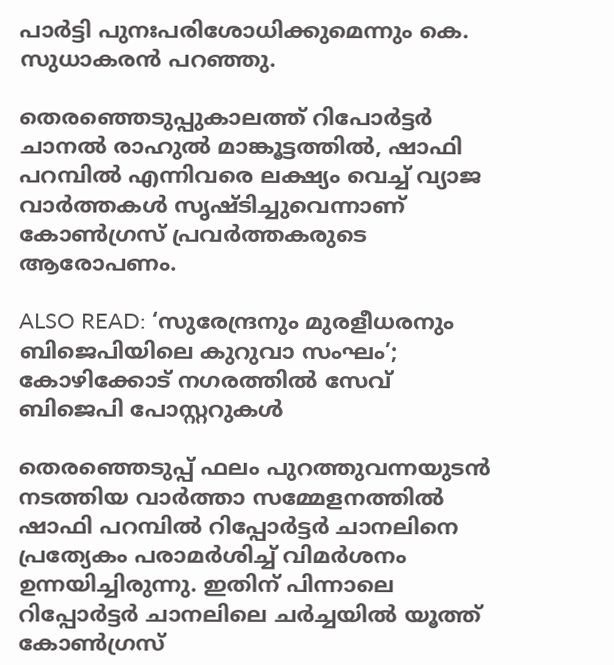പാര്‍ട്ടി പുനഃപരിശോധിക്കുമെന്നും കെ. സുധാകരന്‍ പറഞ്ഞു.

തെരഞ്ഞെടുപ്പുകാലത്ത് റിപോര്‍ട്ടര്‍ ചാനല്‍ രാഹുല്‍ മാങ്കൂട്ടത്തില്‍, ഷാഫി പറമ്പില്‍ എന്നിവരെ ലക്ഷ്യം വെച്ച് വ്യാജ വാര്‍ത്തകള്‍ സൃഷ്ടിച്ചുവെന്നാണ് കോണ്‍ഗ്രസ് പ്രവര്‍ത്തകരുടെ ആരോപണം.

ALSO READ: ‘സുരേന്ദ്രനും മുരളീധരനും ബിജെപിയിലെ കുറുവാ സംഘം’; കോഴിക്കോട് നഗരത്തില്‍ സേവ് ബിജെപി പോസ്റ്ററുകള്‍

തെരഞ്ഞെടുപ്പ് ഫലം പുറത്തുവന്നയുടന്‍ നടത്തിയ വാര്‍ത്താ സമ്മേളനത്തില്‍ ഷാഫി പറമ്പില്‍ റിപ്പോര്‍ട്ടര്‍ ചാനലിനെ പ്രത്യേകം പരാമര്‍ശിച്ച് വിമര്‍ശനം ഉന്നയിച്ചിരുന്നു. ഇതിന് പിന്നാലെ റിപ്പോര്‍ട്ടര്‍ ചാനലിലെ ചര്‍ച്ചയില്‍ യൂത്ത് കോണ്‍ഗ്രസ്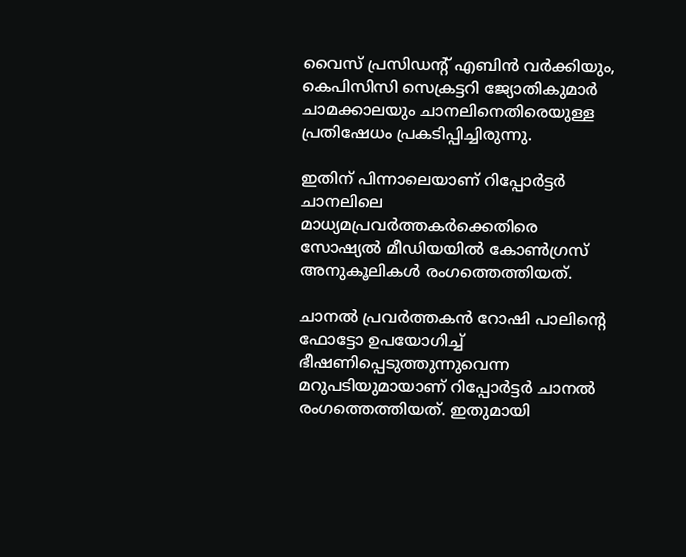വൈസ് പ്രസിഡന്റ് എബിന്‍ വര്‍ക്കിയും, കെപിസിസി സെക്രട്ടറി ജ്യോതികുമാര്‍ ചാമക്കാലയും ചാനലിനെതിരെയുള്ള പ്രതിഷേധം പ്രകടിപ്പിച്ചിരുന്നു.

ഇതിന് പിന്നാലെയാണ് റിപ്പോര്‍ട്ടര്‍ ചാനലിലെ മാധ്യമപ്രവര്‍ത്തകര്‍ക്കെതിരെ സോഷ്യല്‍ മീഡിയയില്‍ കോണ്‍ഗ്രസ് അനുകൂലികള്‍ രംഗത്തെത്തിയത്.

ചാനല്‍ പ്രവര്‍ത്തകന്‍ റോഷി പാലിന്റെ ഫോട്ടോ ഉപയോഗിച്ച് ഭീഷണിപ്പെടുത്തുന്നുവെന്ന മറുപടിയുമായാണ് റിപ്പോര്‍ട്ടര്‍ ചാനല്‍ രംഗത്തെത്തിയത്. ഇതുമായി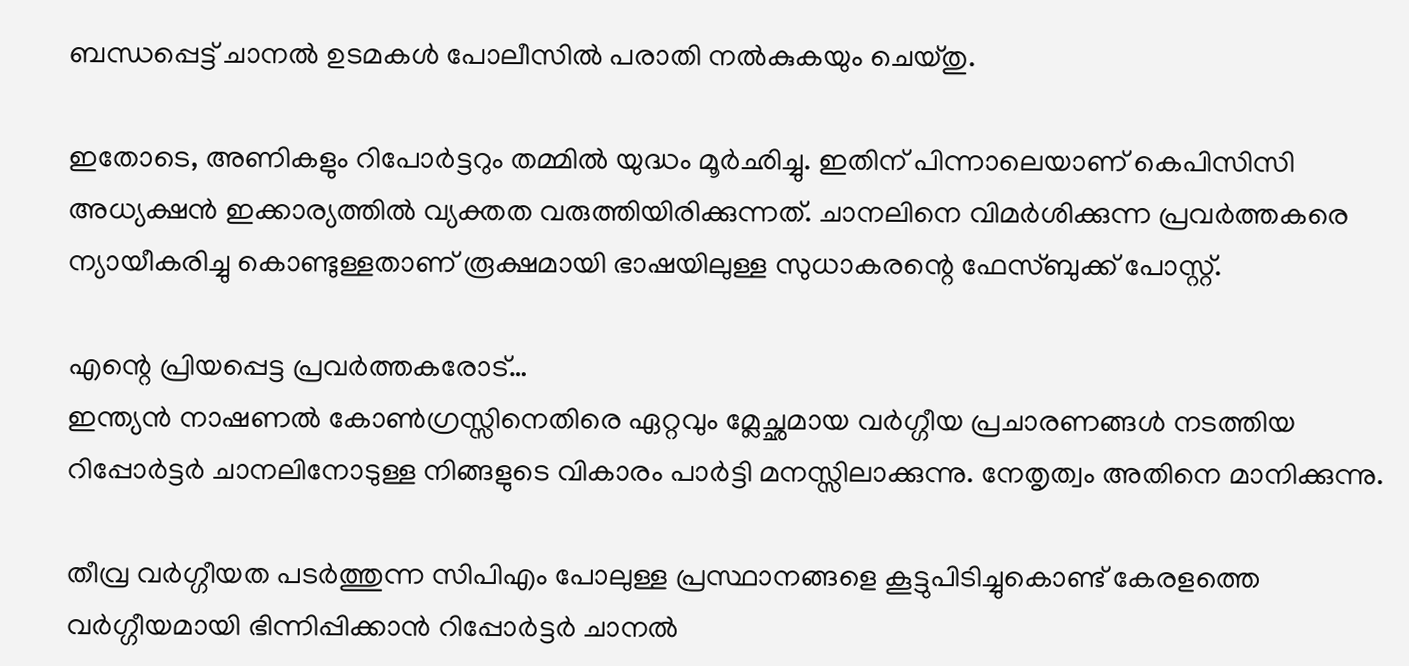ബന്ധപ്പെട്ട് ചാനല്‍ ഉടമകള്‍ പോലീസില്‍ പരാതി നല്‍കുകയും ചെയ്തു.

ഇതോടെ, അണികളും റിപോര്‍ട്ടറും തമ്മില്‍ യുദ്ധം മൂര്‍ഛിച്ചു. ഇതിന് പിന്നാലെയാണ് കെപിസിസി അധ്യക്ഷന്‍ ഇക്കാര്യത്തില്‍ വ്യക്തത വരുത്തിയിരിക്കുന്നത്. ചാനലിനെ വിമര്‍ശിക്കുന്ന പ്രവര്‍ത്തകരെ ന്യായീകരിച്ചു കൊണ്ടുള്ളതാണ് രൂക്ഷമായി ഭാഷയിലുള്ള സുധാകരന്റെ ഫേസ്ബുക്ക് പോസ്റ്റ്.

എന്റെ പ്രിയപ്പെട്ട പ്രവര്‍ത്തകരോട്…
ഇന്ത്യന്‍ നാഷണല്‍ കോണ്‍ഗ്രസ്സിനെതിരെ ഏറ്റവും മ്ലേച്ഛമായ വര്‍ഗ്ഗീയ പ്രചാരണങ്ങള്‍ നടത്തിയ റിപ്പോര്‍ട്ടര്‍ ചാനലിനോടുള്ള നിങ്ങളുടെ വികാരം പാര്‍ട്ടി മനസ്സിലാക്കുന്നു. നേതൃത്വം അതിനെ മാനിക്കുന്നു.

തീവ്ര വര്‍ഗ്ഗീയത പടര്‍ത്തുന്ന സിപിഎം പോലുള്ള പ്രസ്ഥാനങ്ങളെ കൂട്ടുപിടിച്ചുകൊണ്ട് കേരളത്തെ വര്‍ഗ്ഗീയമായി ഭിന്നിപ്പിക്കാന്‍ റിപ്പോര്‍ട്ടര്‍ ചാനല്‍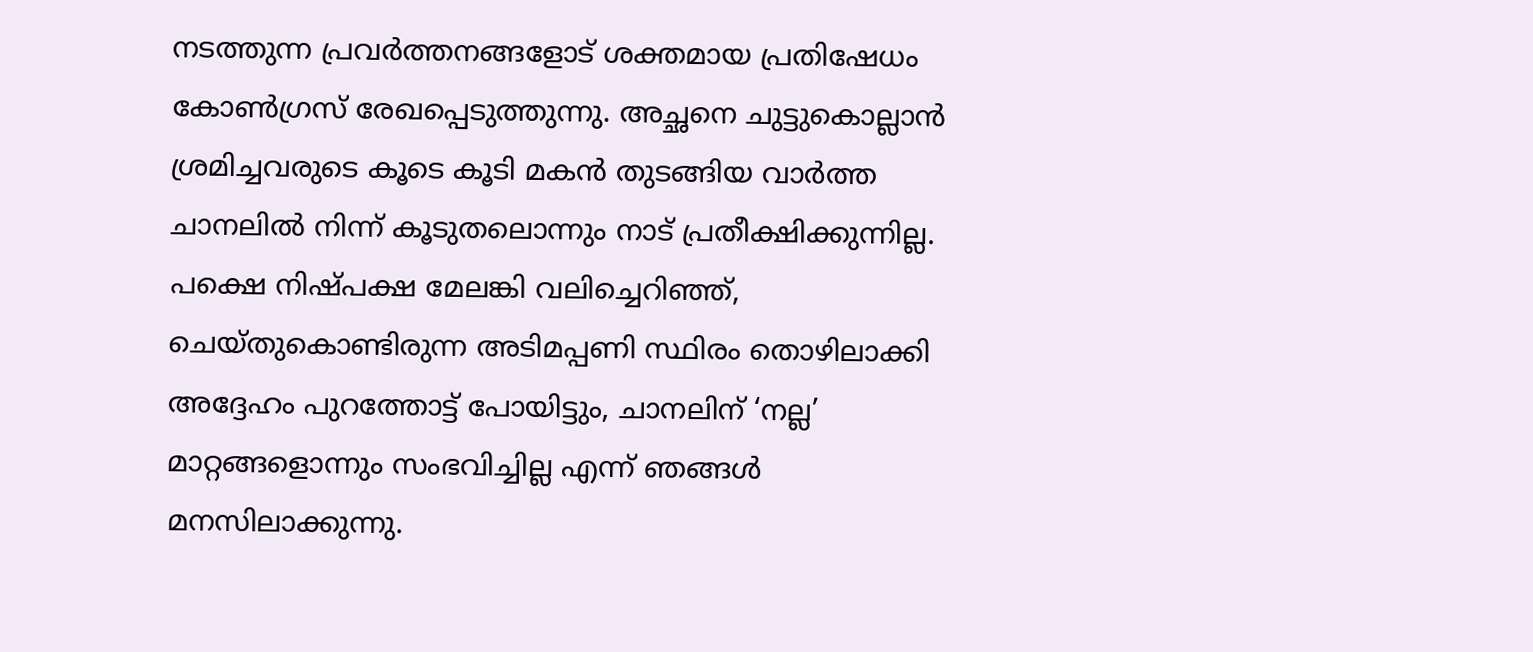നടത്തുന്ന പ്രവര്‍ത്തനങ്ങളോട് ശക്തമായ പ്രതിഷേധം കോണ്‍ഗ്രസ് രേഖപ്പെടുത്തുന്നു. അച്ഛനെ ചുട്ടുകൊല്ലാന്‍ ശ്രമിച്ചവരുടെ കൂടെ കൂടി മകന്‍ തുടങ്ങിയ വാര്‍ത്ത ചാനലില്‍ നിന്ന് കൂടുതലൊന്നും നാട് പ്രതീക്ഷിക്കുന്നില്ല. പക്ഷെ നിഷ്പക്ഷ മേലങ്കി വലിച്ചെറിഞ്ഞ്, ചെയ്തുകൊണ്ടിരുന്ന അടിമപ്പണി സ്ഥിരം തൊഴിലാക്കി അദ്ദേഹം പുറത്തോട്ട് പോയിട്ടും, ചാനലിന് ‘നല്ല’ മാറ്റങ്ങളൊന്നും സംഭവിച്ചില്ല എന്ന് ഞങ്ങള്‍ മനസിലാക്കുന്നു.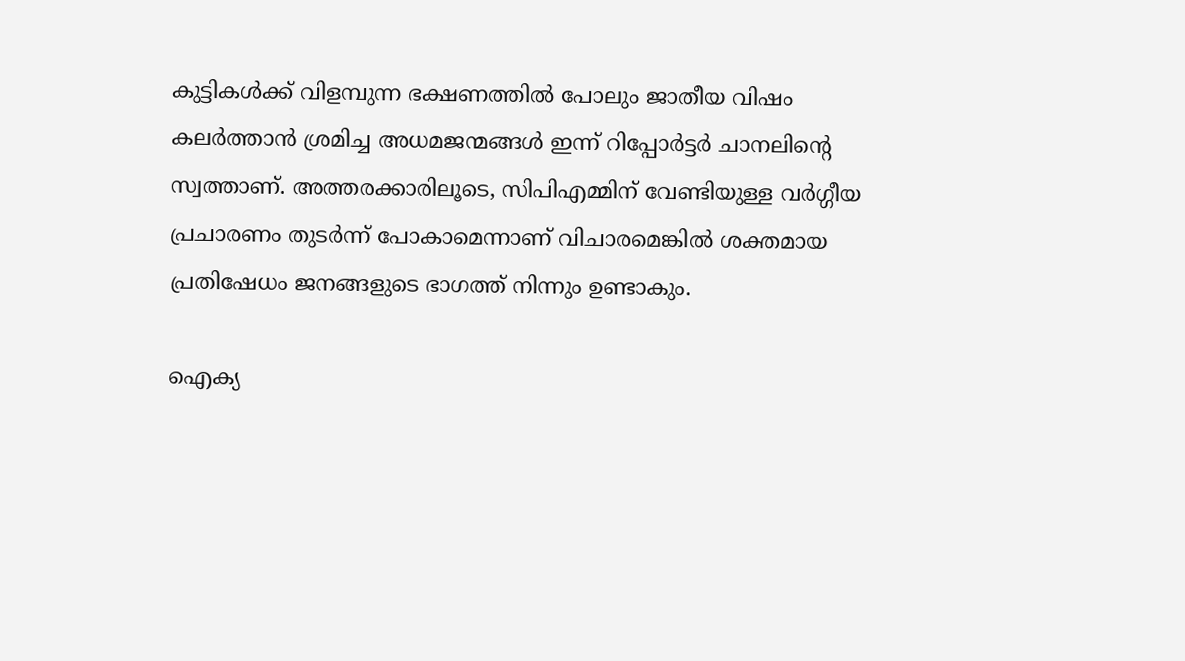കുട്ടികള്‍ക്ക് വിളമ്പുന്ന ഭക്ഷണത്തില്‍ പോലും ജാതീയ വിഷം കലര്‍ത്താന്‍ ശ്രമിച്ച അധമജന്മങ്ങള്‍ ഇന്ന് റിപ്പോര്‍ട്ടര്‍ ചാനലിന്റെ സ്വത്താണ്. അത്തരക്കാരിലൂടെ, സിപിഎമ്മിന് വേണ്ടിയുള്ള വര്‍ഗ്ഗീയ പ്രചാരണം തുടര്‍ന്ന് പോകാമെന്നാണ് വിചാരമെങ്കില്‍ ശക്തമായ പ്രതിഷേധം ജനങ്ങളുടെ ഭാഗത്ത് നിന്നും ഉണ്ടാകും.

ഐക്യ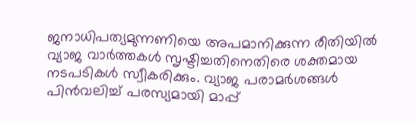ജനാധിപത്യമുന്നണിയെ അപമാനിക്കുന്ന രീതിയില്‍ വ്യാജ വാര്‍ത്തകള്‍ സൃഷ്ടിച്ചതിനെതിരെ ശക്തമായ നടപടികള്‍ സ്വീകരിക്കും. വ്യാജ പരാമര്‍ശങ്ങള്‍ പിന്‍വലിച്ച് പരസ്യമായി മാപ്പ്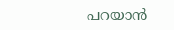പറയാന്‍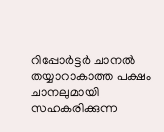റിപ്പോര്‍ട്ടര്‍ ചാനല്‍ തയ്യാറാകാത്ത പക്ഷം ചാനലുമായി സഹകരിക്കുന്ന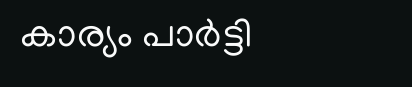കാര്യം പാര്‍ട്ടി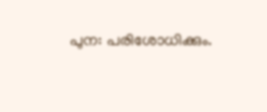പുന: പരിശോധിക്കും.